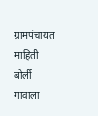ग्रामपंचायत माहिती
बोर्ली गावाला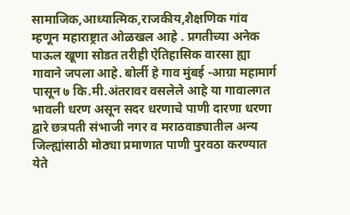सामाजिक,आध्यात्मिक,राजकीय,शैक्षणिक गांव म्हणून महाराष्ट्रात ओळखल आहे . प्रगतीच्या अनेक पाऊल खूणा सोडत तरीही ऐतिहासिक वारसा ह्या गावाने जपला आहे. बोर्ली हे गाव मुंबई -आग्रा महामार्ग पासून ७ कि.मी.अंतरावर वसलेले आहे या गावालगत भावली धरण असून सदर धरणाचे पाणी दारणा धरणा द्वारे छत्रपती संभाजी नगर व मराठवाड्यातील अन्य जिल्ह्यांसाठी मोठ्या प्रमाणात पाणी पुरवठा करण्यात येते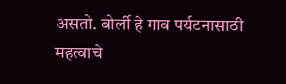असतो. बोर्ली हे गाव पर्यटनासाठी महत्वाचे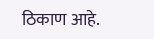ठिकाण आहे.